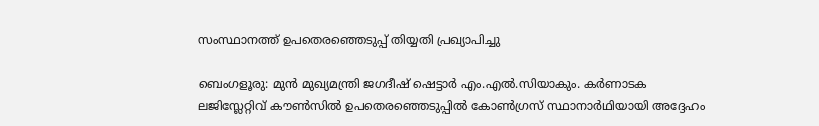സംസ്ഥാനത്ത് ഉപതെരഞ്ഞെടുപ്പ് തിയ്യതി പ്രഖ്യാപിച്ചു

ബെംഗളൂരു: മുൻ മുഖ്യമന്ത്രി ജഗദീഷ് ഷെട്ടാര്‍ എം.എല്‍.സിയാകും. കര്‍ണാടക ലജിസ്ലേറ്റിവ് കൗണ്‍സില്‍ ഉപതെരഞ്ഞെടുപ്പില്‍ കോണ്‍ഗ്രസ് സ്ഥാനാര്‍ഥിയായി അദ്ദേഹം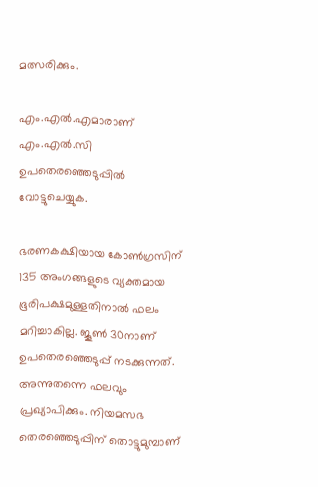മത്സരിക്കും.

എം.എല്‍.എമാരാണ് എം.എല്‍.സി ഉപതെരഞ്ഞെടുപ്പില്‍ വോട്ടുചെയ്യുക.

ഭരണകക്ഷിയായ കോണ്‍ഗ്രസിന് 135 അംഗങ്ങളുടെ വ്യക്തമായ ഭൂരിപക്ഷമുള്ളതിനാല്‍ ഫലം മറിച്ചാകില്ല. ജൂണ്‍ 30നാണ് ഉപതെരഞ്ഞെടുപ്പ് നടക്കുന്നത്. അന്നുതന്നെ ഫലവും പ്രഖ്യാപിക്കും. നിയമസഭ തെരഞ്ഞെടുപ്പിന് തൊട്ടുമുമ്പാണ്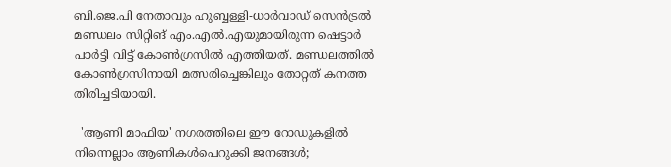ബി.ജെ.പി നേതാവും ഹുബ്ബള്ളി-ധാര്‍വാഡ് സെൻട്രല്‍ മണ്ഡലം സിറ്റിങ് എം.എല്‍.എയുമായിരുന്ന ഷെട്ടാര്‍ പാര്‍ട്ടി വിട്ട് കോണ്‍ഗ്രസില്‍ എത്തിയത്. മണ്ഡലത്തില്‍ കോണ്‍ഗ്രസിനായി മത്സരിച്ചെങ്കിലും തോറ്റത് കനത്ത തിരിച്ചടിയായി.

  'ആണി മാഫിയ' നഗരത്തിലെ ഈ റോഡുകളിൽ നിന്നെല്ലാം ആണികൾപെറുക്കി ജനങ്ങൾ;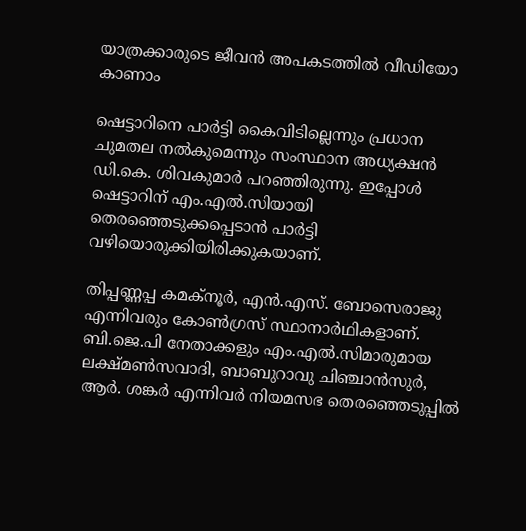യാത്രക്കാരുടെ ജീവൻ അപകടത്തിൽ വീഡിയോ കാണാം

ഷെട്ടാറിനെ പാര്‍ട്ടി കൈവിടില്ലെന്നും പ്രധാന ചുമതല നല്‍കുമെന്നും സംസ്ഥാന അധ്യക്ഷൻ ഡി.കെ. ശിവകുമാര്‍ പറഞ്ഞിരുന്നു. ഇപ്പോള്‍ ഷെട്ടാറിന് എം.എല്‍.സിയായി തെരഞ്ഞെടുക്കപ്പെടാൻ പാര്‍ട്ടി വഴിയൊരുക്കിയിരിക്കുകയാണ്.

തിപ്പണ്ണപ്പ കമക്നൂര്‍, എൻ.എസ്. ബോസെരാജു എന്നിവരും കോണ്‍ഗ്രസ് സ്ഥാനാര്‍ഥികളാണ്. ബി.ജെ.പി നേതാക്കളും എം.എല്‍.സിമാരുമായ ലക്ഷ്മണ്‍സവാദി, ബാബുറാവു ചിഞ്ചാൻസുര്‍, ആര്‍. ശങ്കര്‍ എന്നിവര്‍ നിയമസഭ തെരഞ്ഞെടുപ്പില്‍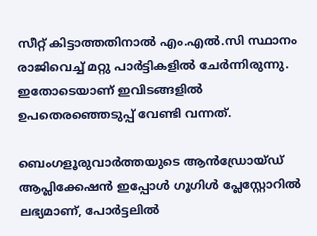സീറ്റ് കിട്ടാത്തതിനാല്‍ എം.എല്‍.സി സ്ഥാനം രാജിവെച്ച്‌ മറ്റു പാര്‍ട്ടികളില്‍ ചേര്‍ന്നിരുന്നു. ഇതോടെയാണ് ഇവിടങ്ങളില്‍ ഉപതെരഞ്ഞെടുപ്പ് വേണ്ടി വന്നത്.

ബെംഗളൂരുവാർത്തയുടെ ആൻഡ്രോയ്ഡ് ആപ്ലിക്കേഷൻ ഇപ്പോൾ ഗൂഗിൾ പ്ലേസ്റ്റോറിൽ ലഭ്യമാണ്, പോർട്ടലിൽ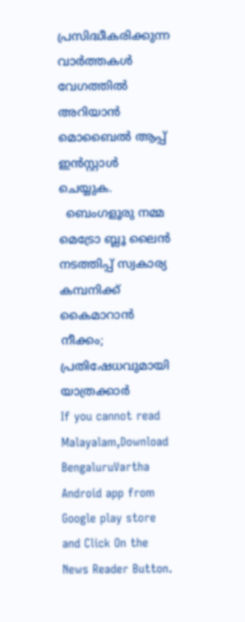പ്രസിദ്ധീകരിക്കുന്ന വാർത്തകൾ വേഗത്തിൽ അറിയാൻ മൊബൈൽ ആപ്പ് ഇൻസ്റ്റാൾ ചെയ്യുക.
  ബെംഗളൂരു നമ്മ മെട്രോ ബ്ലൂ ലൈൻ നടത്തിപ്പ് സ്വകാര്യ കമ്പനിക്ക് കൈമാറാൻ നീക്കം; പ്രതിഷേധവുമായി യാത്രക്കാർ
If you cannot read Malayalam,Download BengaluruVartha Android app from Google play store and Click On the News Reader Button.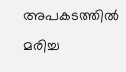അപകടത്തിൽ മരിച്ച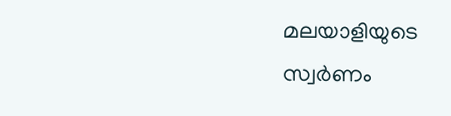മലയാളിയുടെ സ്വർണം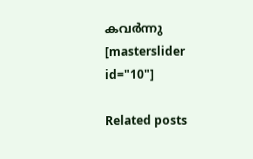കവർന്നു
[masterslider id="10"]

Related posts